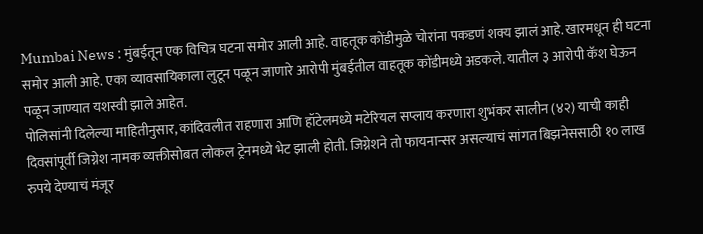Mumbai News : मुंबईतून एक विचित्र घटना समोर आली आहे. वाहतूक कोंडीमुळे चोरांना पकडणं शक्य झालं आहे. खारमधून ही घटना समोर आली आहे. एका व्यावसायिकाला लुटून पळून जाणारे आरोपी मुंबईतील वाहतूक कोंडीमध्ये अडकले. यातील ३ आरोपी कॅश घेऊन पळून जाण्यात यशस्वी झाले आहेत.
पोलिसांनी दिलेल्या माहितीनुसार, कांदिवलीत राहणारा आणि हॉटेलमध्ये मटेरियल सप्लाय करणारा शुभंकर सालीन (४२) याची काही दिवसांपूर्वी जिग्नेश नामक व्यक्तीसोबत लोकल ट्रेनमध्ये भेट झाली होती. जिग्नेशने तो फायनान्सर असल्याचं सांगत बिझनेससाठी १० लाख रुपये देण्याचं मंजूर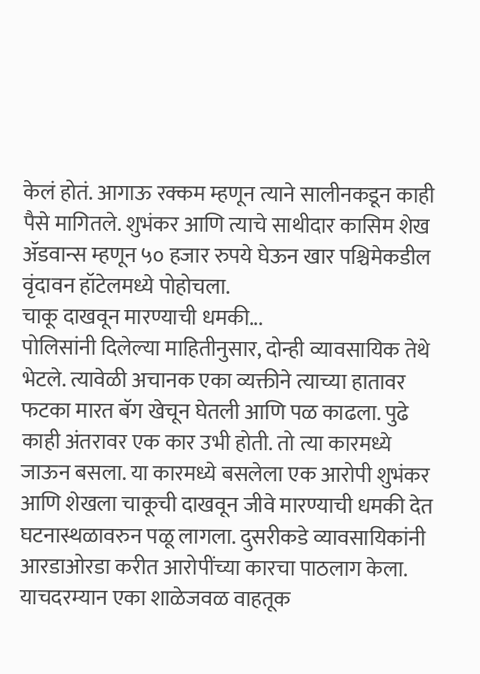केलं होतं. आगाऊ रक्कम म्हणून त्याने सालीनकडून काही पैसे मागितले. शुभंकर आणि त्याचे साथीदार कासिम शेख ॲडवान्स म्हणून ५० हजार रुपये घेऊन खार पश्चिमेकडील वृंदावन हॉटेलमध्ये पोहोचला.
चाकू दाखवून मारण्याची धमकी...
पोलिसांनी दिलेल्या माहितीनुसार, दोन्ही व्यावसायिक तेथे भेटले. त्यावेळी अचानक एका व्यक्तीने त्याच्या हातावर फटका मारत बॅग खेचून घेतली आणि पळ काढला. पुढे काही अंतरावर एक कार उभी होती. तो त्या कारमध्ये जाऊन बसला. या कारमध्ये बसलेला एक आरोपी शुभंकर आणि शेखला चाकूची दाखवून जीवे मारण्याची धमकी देत घटनास्थळावरुन पळू लागला. दुसरीकडे व्यावसायिकांनी आरडाओरडा करीत आरोपींच्या कारचा पाठलाग केला. याचदरम्यान एका शाळेजवळ वाहतूक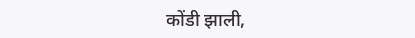कोंडी झाली,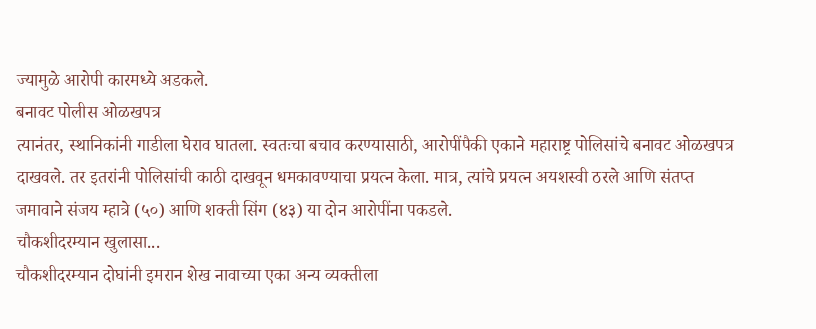ज्यामुळे आरोपी कारमध्ये अडकले.
बनावट पोलीस ओळखपत्र
त्यानंतर, स्थानिकांनी गाडीला घेराव घातला. स्वतःचा बचाव करण्यासाठी, आरोपींपैकी एकाने महाराष्ट्र पोलिसांचे बनावट ओळखपत्र दाखवले. तर इतरांनी पोलिसांची काठी दाखवून धमकावण्याचा प्रयत्न केला. मात्र, त्यांचे प्रयत्न अयशस्वी ठरले आणि संतप्त जमावाने संजय म्हात्रे (५०) आणि शक्ती सिंग (४३) या दोन आरोपींना पकडले.
चौकशीदरम्यान खुलासा...
चौकशीदरम्यान दोघांनी इमरान शेख नावाच्या एका अन्य व्यक्तीला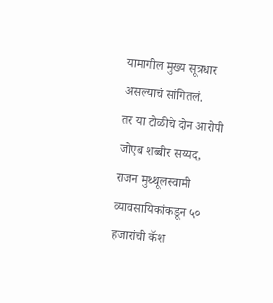यामागील मुख्य सूत्रधार असल्याचं सांगितलं.
तर या टोळीचे दोन आरोपी जोएब शब्बीर सय्यद, राजन मुथ्थूलस्वामी व्यावसायिकांकडून ५० हजारांची कॅश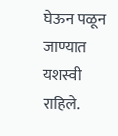घेऊन पळून जाण्यात यशस्वी राहिले.